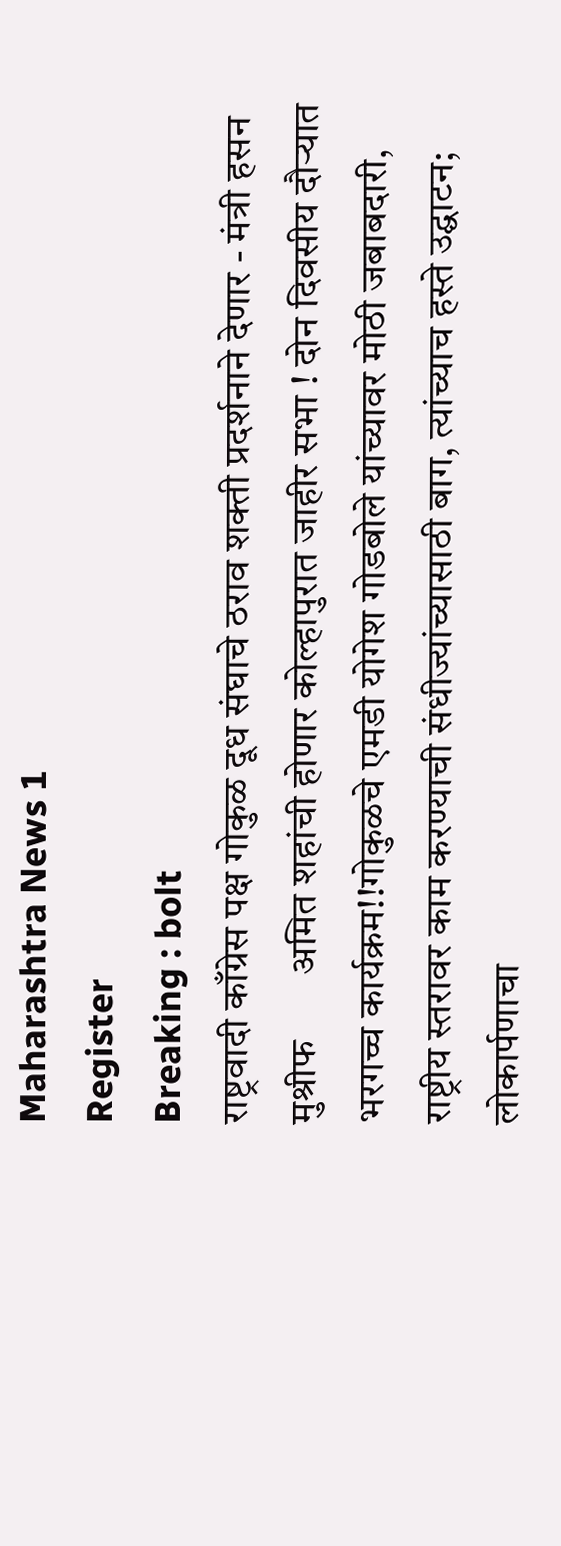Maharashtra News 1
Register
Breaking : bolt
राष्ट्रवादी काँग्रेस पक्ष गोकुळ दूध संघाचे ठराव शक्ती प्रदर्शनाने देणार - मंत्री हसन मुश्रीफ       अमित शहांची होणार कोल्हापुरात जाहीर सभा ! दोन दिवसीय दौऱ्यात भरगच्च कार्यक्रम!!गोकुळचे एमडी योगेश गोडबोले यांच्यावर मोठी जबाबदारी, राष्ट्रीय स्तरावर काम करण्याची संधीज्यांच्यासाठी बाग, त्यांच्याच हस्ते उद्घाटन;  लोकार्पणाचा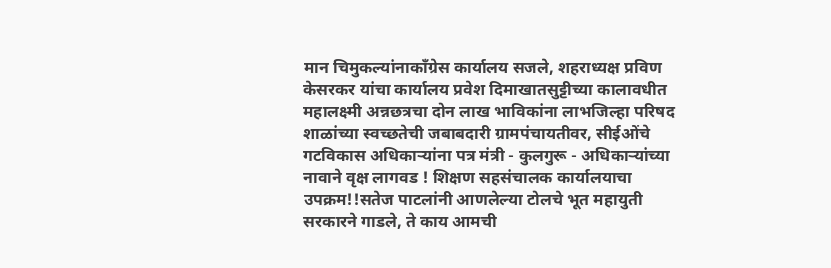मान चिमुकल्यांनाकाँग्रेस कार्यालय सजले, शहराध्यक्ष प्रविण केसरकर यांचा कार्यालय प्रवेश दिमाखातसुट्टीच्या कालावधीत महालक्ष्मी अन्नछत्रचा दोन लाख भाविकांना लाभजिल्हा परिषद शाळांच्या स्वच्छतेची जबाबदारी ग्रामपंचायतीवर, सीईओंचे गटविकास अधिकाऱ्यांना पत्र मंत्री - कुलगुरू - अधिकाऱ्यांच्या नावाने वृक्ष लागवड ! शिक्षण सहसंचालक कार्यालयाचा उपक्रम!!सतेज पाटलांनी आणलेल्या टोलचे भूत महायुती सरकारने गाडले, ते काय आमची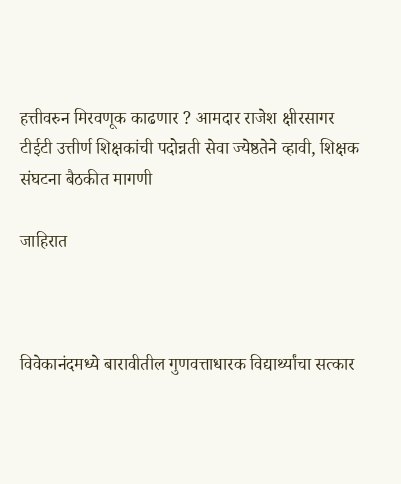हत्तीवरुन मिरवणूक काढणार ? आमदार राजेश क्षीरसागर टीईटी उत्तीर्ण शिक्षकांची पदोन्नती सेवा ज्येष्ठतेने व्हावी, शिक्षक संघटना बैठकीत मागणी

जाहिरात



विवेकानंदमध्ये बारावीतील गुणवत्ताधारक विद्यार्थ्यांचा सत्कार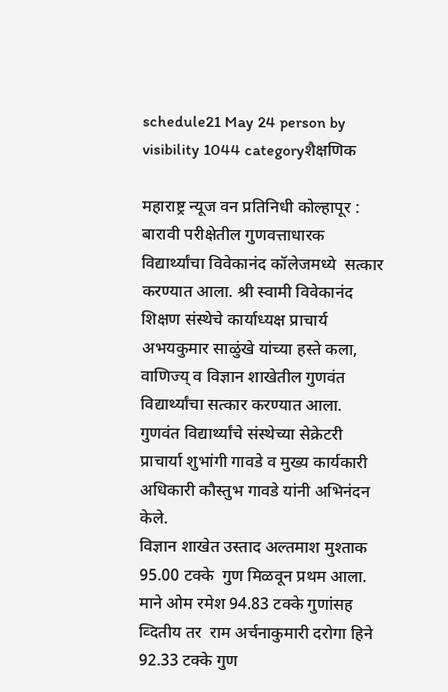schedule21 May 24 person by visibility 1044 categoryशैक्षणिक

महाराष्ट्र न्यूज वन प्रतिनिधी कोल्हापूर : बारावी परीक्षेतील गुणवत्ताधारक विद्यार्थ्यांचा विवेकानंद कॉलेजमध्ये  सत्कार करण्यात आला. श्री स्वामी विवेकानंद शिक्षण संस्थेचे कार्याध्यक्ष प्राचार्य अभयकुमार साळुंखे यांच्या हस्ते कला, वाणिज्य् व विज्ञान शाखेतील गुणवंत विद्यार्थ्यांचा सत्कार करण्यात आला. गुणवंत विद्यार्थ्यांचे संस्थेच्या सेक्रेटरी  प्राचार्या शुभांगी गावडे व मुख्य कार्यकारी अधिकारी कौस्तुभ गावडे यांनी अभिनंदन केले.
विज्ञान शाखेत उस्ताद अल्तमाश मुश्ताक 95.00 टक्के  गुण मिळवून प्रथम आला. माने ओम रमेश 94.83 टक्के गुणांसह व्दितीय तर  राम अर्चनाकुमारी दरोगा हिने 92.33 टक्के गुण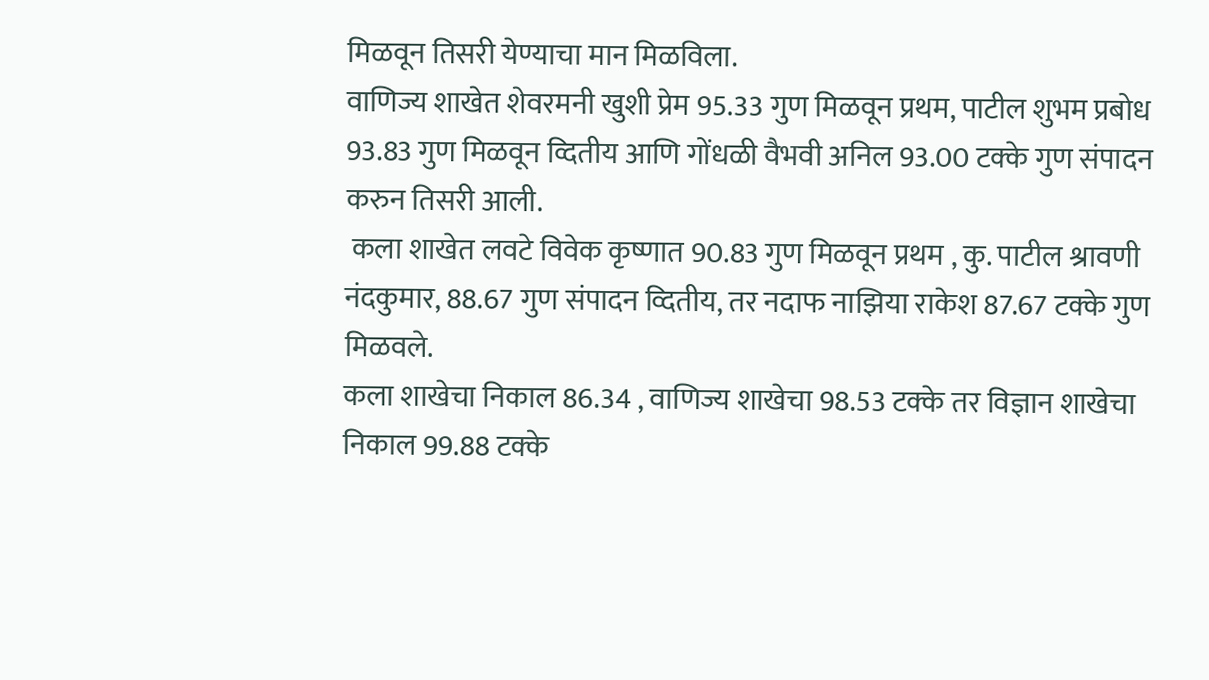मिळवून तिसरी येण्याचा मान मिळविला.
वाणिज्य शाखेत शेवरमनी खुशी प्रेम 95.33 गुण मिळवून प्रथम, पाटील शुभम प्रबोध 93.83 गुण मिळवून व्दितीय आणि गोंधळी वैभवी अनिल 93.00 टक्के गुण संपादन करुन तिसरी आली.
 कला शाखेत लवटे विवेक कृष्णात 90.83 गुण मिळवून प्रथम , कु. पाटील श्रावणी नंदकुमार, 88.67 गुण संपादन व्दितीय, तर नदाफ नाझिया राकेश 87.67 टक्के गुण मिळवले.
कला शाखेचा निकाल 86.34 , वाणिज्य शाखेचा 98.53 टक्के तर विज्ञान शाखेचा निकाल 99.88 टक्के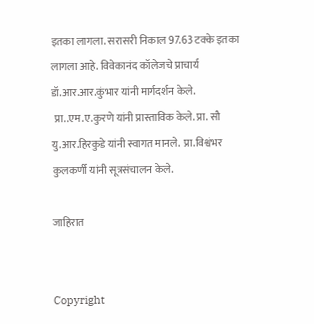इतका लागला. सरासरी निकाल 97.63 टक्के इतका लागला आहे. विवेकानंद कॉलेजचे प्राचार्य डॉ.आर.आर.कुंभार यांनी मार्गदर्शन केले.
 प्रा..एम.ए.कुरणे यांनी प्रास्ताविक केले. प्रा. सौ यु.आर.हिरकुडे यांनी स्वागत मानले.  प्रा.विश्वंभर कुलकर्णी यांनी सूत्रसंचालन केले.

जाहिरात


Copyright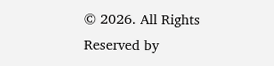© 2026. All Rights Reserved by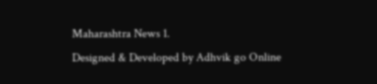Maharashtra News 1.
Designed & Developed by Adhvik go Online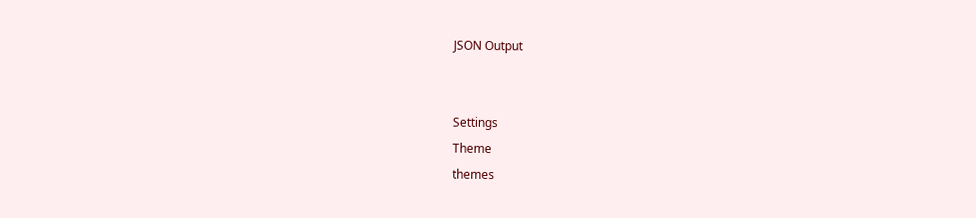JSON Output


Settings
Theme
themes